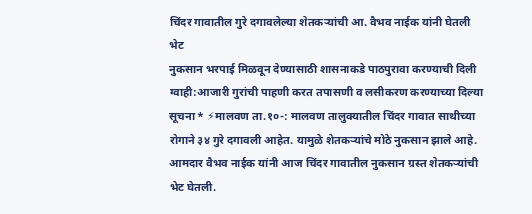चिंदर गावातील गुरे दगावलेल्या शेतकऱ्यांची आ. वैभव नाईक यांनी घेतली भेट
नुकसान भरपाई मिळवून देण्यासाठी शासनाकडे पाठपुरावा करण्याची दिली ग्वाही:आजारी गुरांची पाहणी करत तपासणी व लसीकरण करण्याच्या दिल्या सूचना* ⚡मालवण ता.१०-: मालवण तालुक्यातील चिंदर गावात साथीच्या रोगाने ३४ गुरे दगावली आहेत. यामुळे शेतकऱ्यांचे मोठे नुकसान झाले आहे. आमदार वैभव नाईक यांनी आज चिंदर गावातील नुकसान ग्रस्त शेतकऱ्यांची भेट घेतली.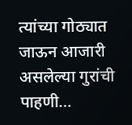त्यांच्या गोठ्यात जाऊन आजारी असलेल्या गुरांची पाहणी…